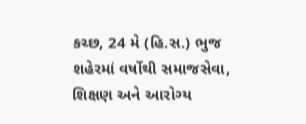કચ્છ, 24 મે (હિ.સ.) ભુજ શહેરમાં વર્ષોથી સમાજસેવા, શિક્ષણ અને આરોગ્ય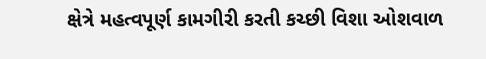ક્ષેત્રે મહત્વપૂર્ણ કામગીરી કરતી કચ્છી વિશા ઓશવાળ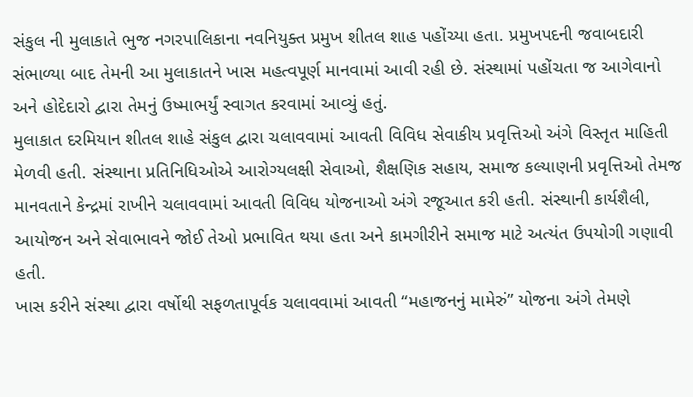સંકુલ ની મુલાકાતે ભુજ નગરપાલિકાના નવનિયુક્ત પ્રમુખ શીતલ શાહ પહોંચ્યા હતા. પ્રમુખપદની જવાબદારી સંભાળ્યા બાદ તેમની આ મુલાકાતને ખાસ મહત્વપૂર્ણ માનવામાં આવી રહી છે. સંસ્થામાં પહોંચતા જ આગેવાનો અને હોદેદારો દ્વારા તેમનું ઉષ્માભર્યું સ્વાગત કરવામાં આવ્યું હતું.
મુલાકાત દરમિયાન શીતલ શાહે સંકુલ દ્વારા ચલાવવામાં આવતી વિવિધ સેવાકીય પ્રવૃત્તિઓ અંગે વિસ્તૃત માહિતી મેળવી હતી. સંસ્થાના પ્રતિનિધિઓએ આરોગ્યલક્ષી સેવાઓ, શૈક્ષણિક સહાય, સમાજ કલ્યાણની પ્રવૃત્તિઓ તેમજ માનવતાને કેન્દ્રમાં રાખીને ચલાવવામાં આવતી વિવિધ યોજનાઓ અંગે રજૂઆત કરી હતી. સંસ્થાની કાર્યશૈલી, આયોજન અને સેવાભાવને જોઈ તેઓ પ્રભાવિત થયા હતા અને કામગીરીને સમાજ માટે અત્યંત ઉપયોગી ગણાવી હતી.
ખાસ કરીને સંસ્થા દ્વારા વર્ષોથી સફળતાપૂર્વક ચલાવવામાં આવતી “મહાજનનું મામેરું” યોજના અંગે તેમણે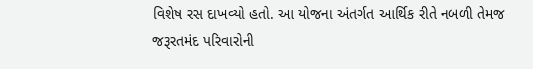વિશેષ રસ દાખવ્યો હતો. આ યોજના અંતર્ગત આર્થિક રીતે નબળી તેમજ જરૂરતમંદ પરિવારોની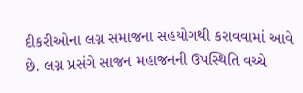દીકરીઓના લગ્ન સમાજના સહયોગથી કરાવવામાં આવે છે. લગ્ન પ્રસંગે સાજન મહાજનની ઉપસ્થિતિ વચ્ચે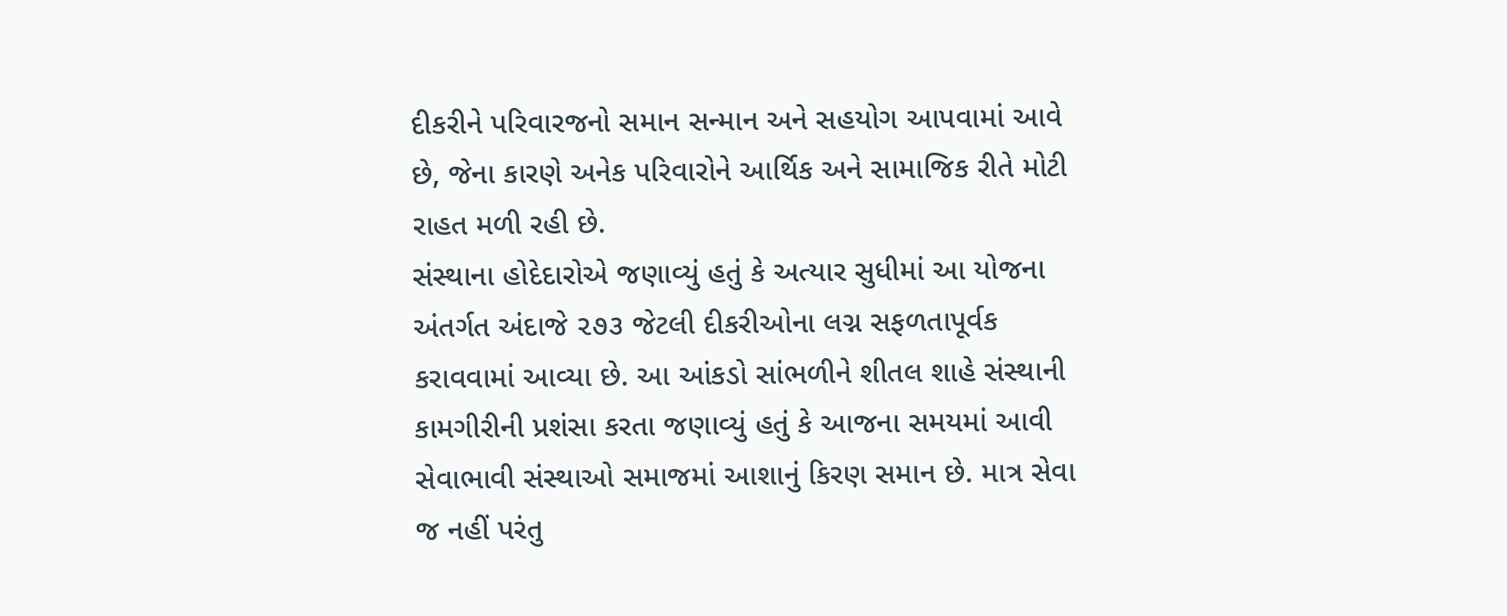દીકરીને પરિવારજનો સમાન સન્માન અને સહયોગ આપવામાં આવે છે, જેના કારણે અનેક પરિવારોને આર્થિક અને સામાજિક રીતે મોટી રાહત મળી રહી છે.
સંસ્થાના હોદેદારોએ જણાવ્યું હતું કે અત્યાર સુધીમાં આ યોજના અંતર્ગત અંદાજે ૨૭૩ જેટલી દીકરીઓના લગ્ન સફળતાપૂર્વક કરાવવામાં આવ્યા છે. આ આંકડો સાંભળીને શીતલ શાહે સંસ્થાની કામગીરીની પ્રશંસા કરતા જણાવ્યું હતું કે આજના સમયમાં આવી સેવાભાવી સંસ્થાઓ સમાજમાં આશાનું કિરણ સમાન છે. માત્ર સેવા જ નહીં પરંતુ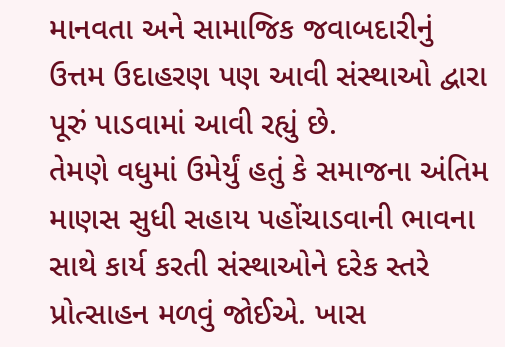માનવતા અને સામાજિક જવાબદારીનું ઉત્તમ ઉદાહરણ પણ આવી સંસ્થાઓ દ્વારા પૂરું પાડવામાં આવી રહ્યું છે.
તેમણે વધુમાં ઉમેર્યું હતું કે સમાજના અંતિમ માણસ સુધી સહાય પહોંચાડવાની ભાવના સાથે કાર્ય કરતી સંસ્થાઓને દરેક સ્તરે પ્રોત્સાહન મળવું જોઈએ. ખાસ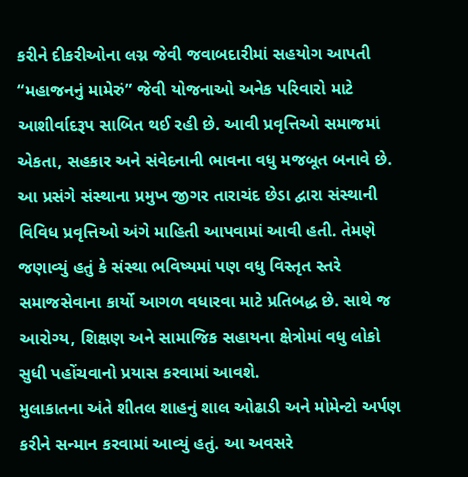કરીને દીકરીઓના લગ્ન જેવી જવાબદારીમાં સહયોગ આપતી “મહાજનનું મામેરું” જેવી યોજનાઓ અનેક પરિવારો માટે આશીર્વાદરૂપ સાબિત થઈ રહી છે. આવી પ્રવૃત્તિઓ સમાજમાં એકતા, સહકાર અને સંવેદનાની ભાવના વધુ મજબૂત બનાવે છે.
આ પ્રસંગે સંસ્થાના પ્રમુખ જીગર તારાચંદ છેડા દ્વારા સંસ્થાની વિવિધ પ્રવૃત્તિઓ અંગે માહિતી આપવામાં આવી હતી. તેમણે જણાવ્યું હતું કે સંસ્થા ભવિષ્યમાં પણ વધુ વિસ્તૃત સ્તરે સમાજસેવાના કાર્યો આગળ વધારવા માટે પ્રતિબદ્ધ છે. સાથે જ આરોગ્ય, શિક્ષણ અને સામાજિક સહાયના ક્ષેત્રોમાં વધુ લોકો સુધી પહોંચવાનો પ્રયાસ કરવામાં આવશે.
મુલાકાતના અંતે શીતલ શાહનું શાલ ઓઢાડી અને મોમેન્ટો અર્પણ કરીને સન્માન કરવામાં આવ્યું હતું. આ અવસરે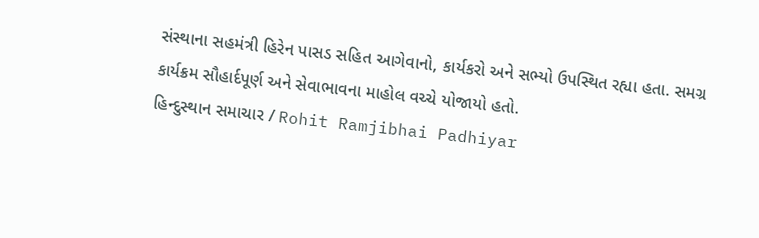સંસ્થાના સહમંત્રી હિરેન પાસડ સહિત આગેવાનો, કાર્યકરો અને સભ્યો ઉપસ્થિત રહ્યા હતા. સમગ્ર કાર્યક્રમ સૌહાર્દપૂર્ણ અને સેવાભાવના માહોલ વચ્ચે યોજાયો હતો.
હિન્દુસ્થાન સમાચાર / Rohit Ramjibhai Padhiyar